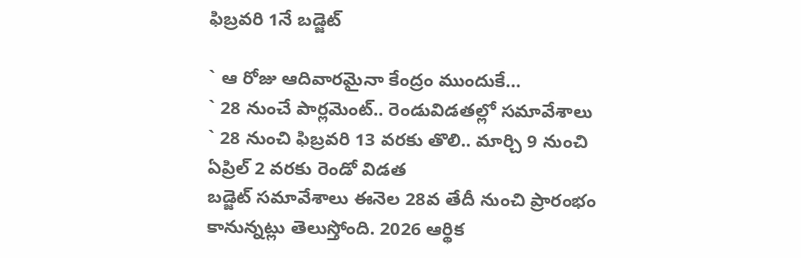ఫిబ్రవరి 1నే బడ్జెట్‌

` ఆ రోజు ఆదివారమైనా కేంద్రం ముందుకే…
` 28 నుంచే పార్లమెంట్‌.. రెండువిడతల్లో సమావేశాలు
` 28 నుంచి ఫిబ్రవరి 13 వరకు తొలి.. మార్చి 9 నుంచి ఏప్రిల్‌ 2 వరకు రెండో విడత
బడ్జెట్‌ సమావేశాలు ఈనెల 28వ తేదీ నుంచి ప్రారంభం కానున్నట్లు తెలుస్తోంది. 2026 ఆర్థిక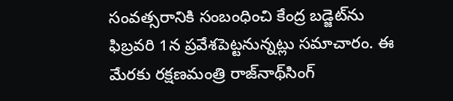సంవత్సరానికి సంబంధించి కేంద్ర బడ్జెట్‌ను ఫిబ్రవరి 1న ప్రవేశపెట్టనున్నట్లు సమాచారం. ఈ మేరకు రక్షణమంత్రి రాజ్‌నాథ్‌సింగ్‌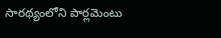సారథ్యంలోని పార్లమెంటు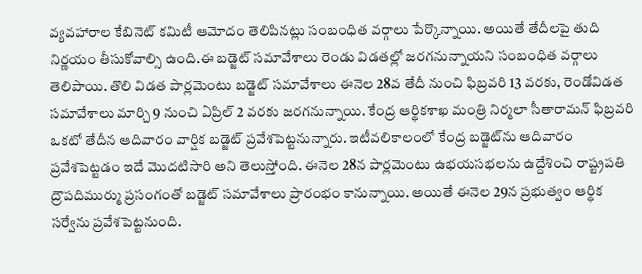వ్యవహారాల కేబినెట్‌ కమిటీ ఆమోదం తెలిపినట్లు సంబంధిత వర్గాలు పేర్కొన్నాయి. అయితే తేదీలపై తుది నిర్ణయం తీసుకోవాల్సి ఉంది.ఈ బడ్జెట్‌ సమావేశాలు రెండు విడతల్లో జరగనున్నాయని సంబంధిత వర్గాలు తెలిపాయి. తొలి విడత పార్లమెంటు బడ్జెట్‌ సమావేశాలు ఈనెల 28వ తేదీ నుంచి ఫిబ్రవరి 13 వరకు, రెండోవిడత సమావేశాలు మార్చి 9 నుంచి ఏప్రిల్‌ 2 వరకు జరగనున్నాయి. కేంద్ర ఆర్థికశాఖ మంత్రి నిర్మలా సీతారామన్‌ ఫిబ్రవరి ఒకటో తేదీన ఆదివారం వార్షిక బడ్జెట్‌ ప్రవేశపెట్టనున్నారు. ఇటీవలికాలంలో కేంద్ర బడ్జెట్‌ను ఆదివారం ప్రవేశపెట్టడం ఇదే మొదటిసారి అని తెలుస్తోంది. ఈనెల 28న పార్లమెంటు ఉభయసభలను ఉద్దేశించి రాష్ట్రపతి ద్రౌపదిముర్ము ప్రసంగంతో బడ్జెట్‌ సమావేశాలు ప్రారంభం కానున్నాయి. అయితే ఈనెల 29న ప్రభుత్వం ఆర్థిక సర్వేను ప్రవేశపెట్టనుంది.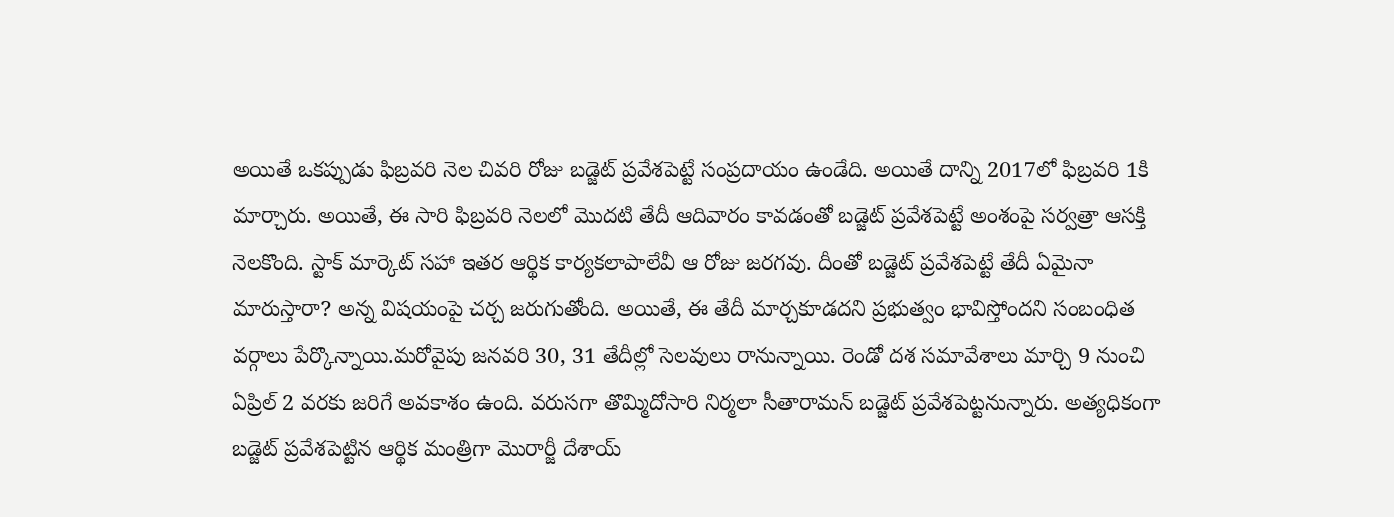అయితే ఒకప్పుడు ఫిబ్రవరి నెల చివరి రోజు బడ్జెట్‌ ప్రవేశపెట్టే సంప్రదాయం ఉండేది. అయితే దాన్ని 2017లో ఫిబ్రవరి 1కి మార్చారు. అయితే, ఈ సారి ఫిబ్రవరి నెలలో మొదటి తేదీ ఆదివారం కావడంతో బడ్జెట్‌ ప్రవేశపెట్టే అంశంపై సర్వత్రా ఆసక్తి నెలకొంది. స్టాక్‌ మార్కెట్‌ సహా ఇతర ఆర్థిక కార్యకలాపాలేవీ ఆ రోజు జరగవు. దీంతో బడ్జెట్‌ ప్రవేశపెట్టే తేదీ ఏమైనా మారుస్తారా? అన్న విషయంపై చర్చ జరుగుతోంది. అయితే, ఈ తేదీ మార్చకూడదని ప్రభుత్వం భావిస్తోందని సంబంధిత వర్గాలు పేర్కొన్నాయి.మరోవైపు జనవరి 30, 31 తేదీల్లో సెలవులు రానున్నాయి. రెండో దశ సమావేశాలు మార్చి 9 నుంచి ఏప్రిల్‌ 2 వరకు జరిగే అవకాశం ఉంది. వరుసగా తొమ్మిదోసారి నిర్మలా సీతారామన్‌ బడ్జెట్‌ ప్రవేశపెట్టనున్నారు. అత్యధికంగా బడ్జెట్‌ ప్రవేశపెట్టిన ఆర్థిక మంత్రిగా మొరార్జీ దేశాయ్‌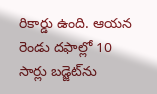రికార్డు ఉంది. ఆయన రెండు దఫాల్లో 10 సార్లు బడ్జెట్‌ను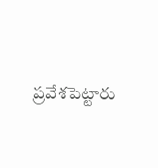ప్రవేశపెట్టారు